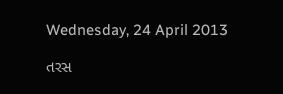Wednesday, 24 April 2013

તરસ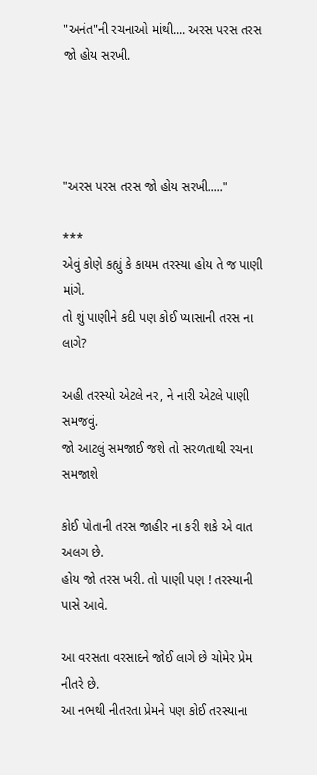"અનંત"ની રચનાઓ માંથી.... અરસ પરસ તરસ જો હોય સરખી.




"અરસ પરસ તરસ જો હોય સરખી....."

***
એવું કોણે કહ્યું કે કાયમ તરસ્યા હોય તે જ પાણી માંગે.
તો શું પાણીને કદી પણ કોઈ પ્યાસાની તરસ ના લાગે?

અહી તરસ્યો એટલે નર, ને નારી એટલે પાણી સમજવું.
જો આટલું સમજાઈ જશે તો સરળતાથી રચના સમજાશે

કોઈ પોતાની તરસ જાહીર ના કરી શકે એ વાત અલગ છે.
હોય જો તરસ ખરી. તો પાણી પણ ! તરસ્યાની પાસે આવે.

આ વરસતા વરસાદને જોઈ લાગે છે ચોમેર પ્રેમ નીતરે છે.
આ નભથી નીતરતા પ્રેમને પણ કોઈ તરસ્યાના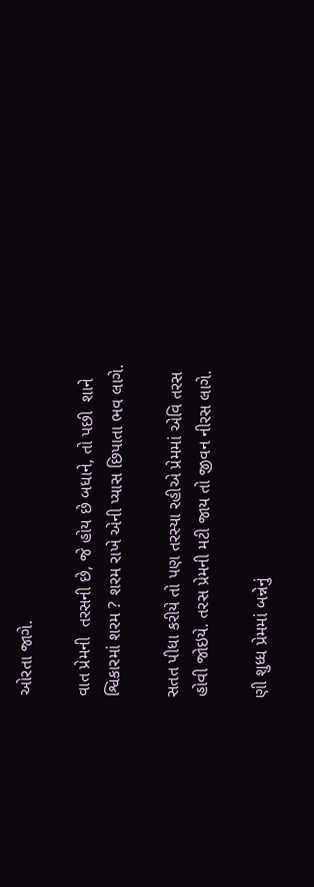ઓરતા જાગે.

વાત પ્રેમની  તરસની છે, જે હોય છે બધાને, તો પછી  શાને
શ્વિકારમાં શરમ ? શરમ રાખે એની પ્યાસ છિપાતા ભવ લાગે.

સતત પીધા કરીયે તો પણ તરસ્યા રહીએ પ્રેમમાં એવિ તરસ
હોવી જોઇયે. તરસ પ્રેમની મટી જાય તો જીવન નીરસ લાગે.

ણી શુધ્ધ પ્રેમમાં બન્નેનું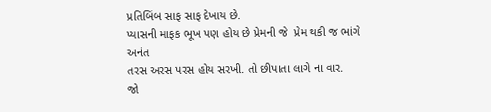પ્રતિબિંબ સાફ સાફ દેખાય છે.
પ્યાસની માફક ભૂખ પણ હોય છે પ્રેમની જે  પ્રેમ થકી જ ભાંગે
અનંત
તરસ અરસ પરસ હોય સરખી. તો છીપાતા લાગે ના વાર.
જો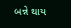બન્ને થાય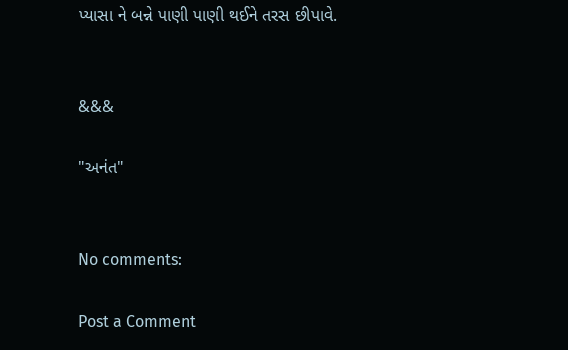પ્યાસા ને બન્ને પાણી પાણી થઈને તરસ છીપાવે.


&&&

"અનંત"


No comments:

Post a Comment